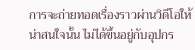การจะถ่ายทอดเรื่องราวผ่านวิดีโอให้น่าสนใจนั้น ไม่ได้ขึ้นอยู่กับอุปกร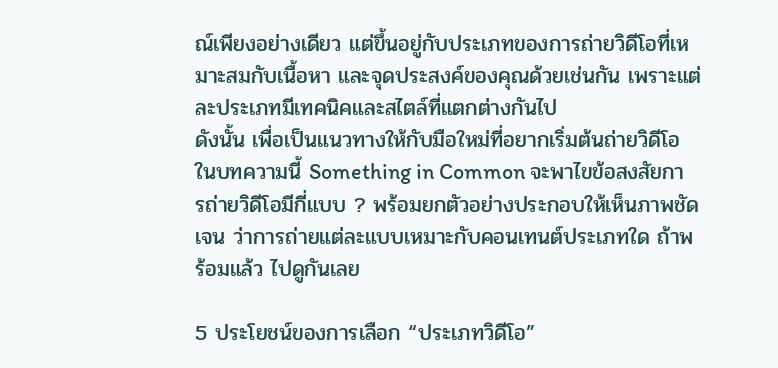ณ์เพียงอย่างเดียว แต่ขึ้นอยู่กับประเภทของการถ่ายวิดีโอที่เหมาะสมกับเนื้อหา และจุดประสงค์ของคุณด้วยเช่นกัน เพราะแต่ละประเภทมีเทคนิคและสไตล์ที่แตกต่างกันไป
ดังนั้น เพื่อเป็นแนวทางให้กับมือใหม่ที่อยากเริ่มต้นถ่ายวิดีโอ ในบทความนี้ Something in Common จะพาไขข้อสงสัยการถ่ายวิดีโอมีกี่แบบ ? พร้อมยกตัวอย่างประกอบให้เห็นภาพชัดเจน ว่าการถ่ายแต่ละแบบเหมาะกับคอนเทนต์ประเภทใด ถ้าพร้อมแล้ว ไปดูกันเลย

5 ประโยชน์ของการเลือก “ประเภทวิดีโอ”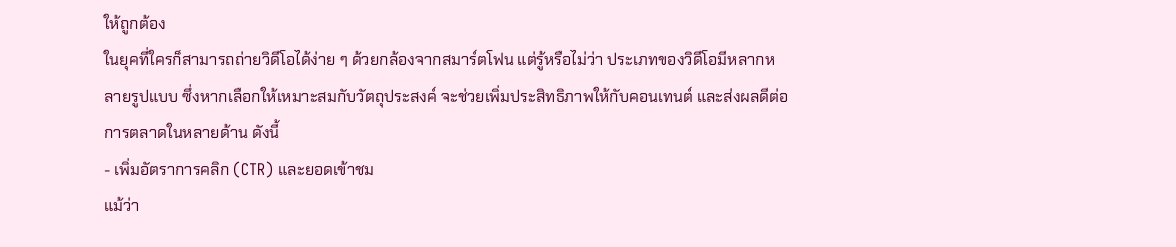ให้ถูกต้อง
ในยุคที่ใครก็สามารถถ่ายวิดีโอได้ง่าย ๆ ด้วยกล้องจากสมาร์ตโฟน แต่รู้หรือไม่ว่า ประเภทของวิดีโอมีหลากหลายรูปแบบ ซึ่งหากเลือกให้เหมาะสมกับวัตถุประสงค์ จะช่วยเพิ่มประสิทธิภาพให้กับคอนเทนต์ และส่งผลดีต่อการตลาดในหลายด้าน ดังนี้
- เพิ่มอัตราการคลิก (CTR) และยอดเข้าชม
แม้ว่า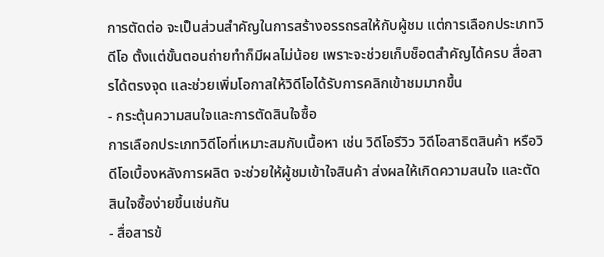การตัดต่อ จะเป็นส่วนสำคัญในการสร้างอรรถรสให้กับผู้ชม แต่การเลือกประเภทวิดีโอ ตั้งแต่ขั้นตอนถ่ายทำก็มีผลไม่น้อย เพราะจะช่วยเก็บช็อตสำคัญได้ครบ สื่อสารได้ตรงจุด และช่วยเพิ่มโอกาสให้วิดีโอได้รับการคลิกเข้าชมมากขึ้น
- กระตุ้นความสนใจและการตัดสินใจซื้อ
การเลือกประเภทวิดีโอที่เหมาะสมกับเนื้อหา เช่น วิดีโอรีวิว วิดีโอสาธิตสินค้า หรือวิดีโอเบื้องหลังการผลิต จะช่วยให้ผู้ชมเข้าใจสินค้า ส่งผลให้เกิดความสนใจ และตัดสินใจซื้อง่ายขึ้นเช่นกัน
- สื่อสารข้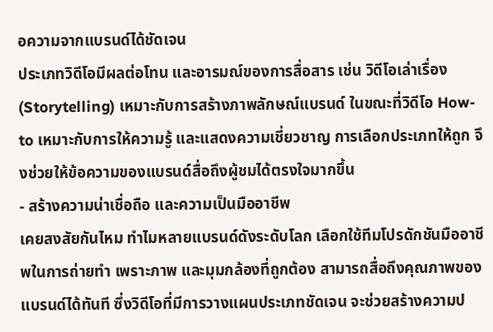อความจากแบรนด์ได้ชัดเจน
ประเภทวิดีโอมีผลต่อโทน และอารมณ์ของการสื่อสาร เช่น วิดีโอเล่าเรื่อง (Storytelling) เหมาะกับการสร้างภาพลักษณ์แบรนด์ ในขณะที่วิดีโอ How-to เหมาะกับการให้ความรู้ และแสดงความเชี่ยวชาญ การเลือกประเภทให้ถูก จึงช่วยให้ข้อความของแบรนด์สื่อถึงผู้ชมได้ตรงใจมากขึ้น
- สร้างความน่าเชื่อถือ และความเป็นมืออาชีพ
เคยสงสัยกันไหม ทำไมหลายแบรนด์ดังระดับโลก เลือกใช้ทีมโปรดักชันมืออาชีพในการถ่ายทำ เพราะภาพ และมุมกล้องที่ถูกต้อง สามารถสื่อถึงคุณภาพของแบรนด์ได้ทันที ซึ่งวิดีโอที่มีการวางแผนประเภทชัดเจน จะช่วยสร้างความป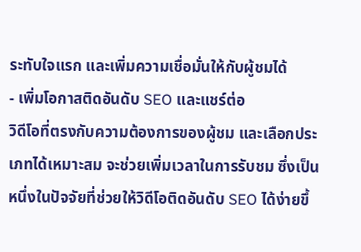ระทับใจแรก และเพิ่มความเชื่อมั่นให้กับผู้ชมได้
- เพิ่มโอกาสติดอันดับ SEO และแชร์ต่อ
วิดีโอที่ตรงกับความต้องการของผู้ชม และเลือกประเภทได้เหมาะสม จะช่วยเพิ่มเวลาในการรับชม ซึ่งเป็นหนึ่งในปัจจัยที่ช่วยให้วิดีโอติดอันดับ SEO ได้ง่ายขึ้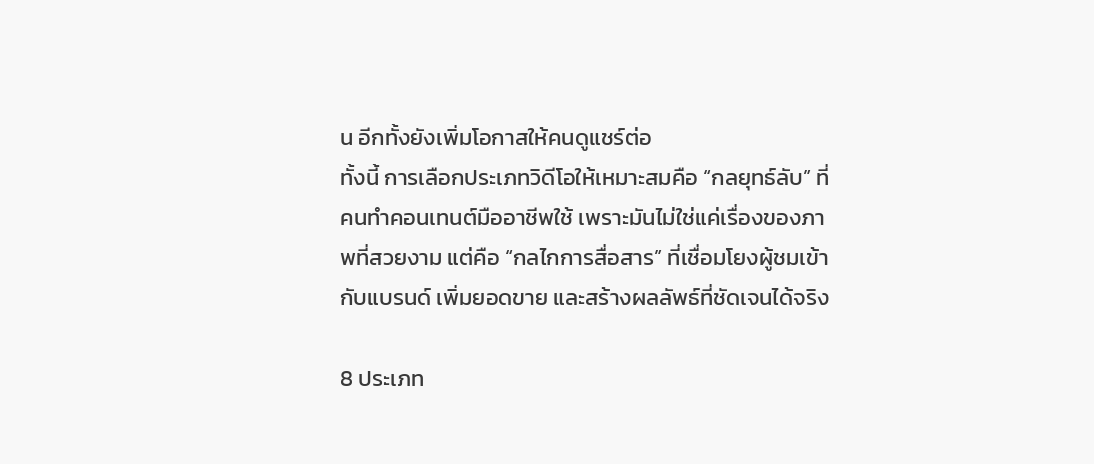น อีกทั้งยังเพิ่มโอกาสให้คนดูแชร์ต่อ
ทั้งนี้ การเลือกประเภทวิดีโอให้เหมาะสมคือ “กลยุทธ์ลับ” ที่คนทำคอนเทนต์มืออาชีพใช้ เพราะมันไม่ใช่แค่เรื่องของภาพที่สวยงาม แต่คือ “กลไกการสื่อสาร” ที่เชื่อมโยงผู้ชมเข้ากับแบรนด์ เพิ่มยอดขาย และสร้างผลลัพธ์ที่ชัดเจนได้จริง

8 ประเภท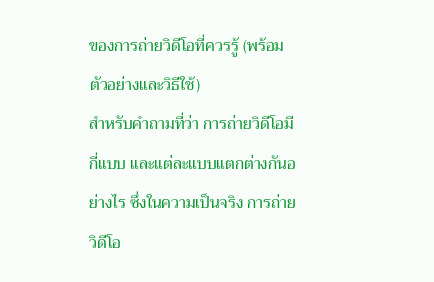ของการถ่ายวิดีโอที่ควรรู้ (พร้อมตัวอย่างและวิธีใช้)
สำหรับคำถามที่ว่า การถ่ายวิดีโอมีกี่แบบ และแต่ละแบบแตกต่างกันอย่างไร ซึ่งในความเป็นจริง การถ่ายวิดีโอ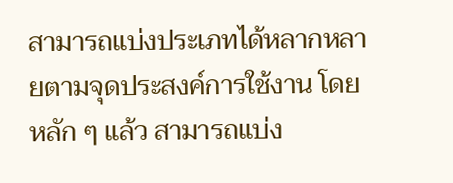สามารถแบ่งประเภทได้หลากหลายตามจุดประสงค์การใช้งาน โดยหลัก ๆ แล้ว สามารถแบ่ง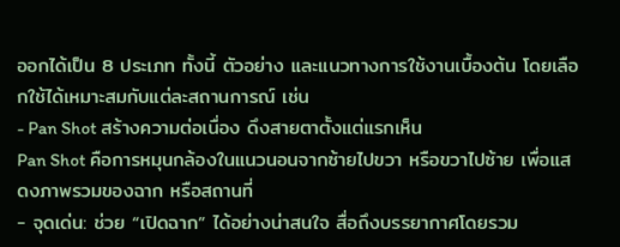ออกได้เป็น 8 ประเภท ทั้งนี้ ตัวอย่าง และแนวทางการใช้งานเบื้องต้น โดยเลือกใช้ได้เหมาะสมกับแต่ละสถานการณ์ เช่น
- Pan Shot สร้างความต่อเนื่อง ดึงสายตาตั้งแต่แรกเห็น
Pan Shot คือการหมุนกล้องในแนวนอนจากซ้ายไปขวา หรือขวาไปซ้าย เพื่อแสดงภาพรวมของฉาก หรือสถานที่
- จุดเด่น: ช่วย “เปิดฉาก” ได้อย่างน่าสนใจ สื่อถึงบรรยากาศโดยรวม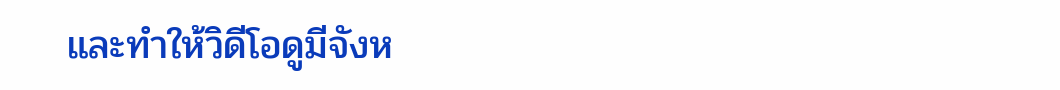และทำให้วิดีโอดูมีจังห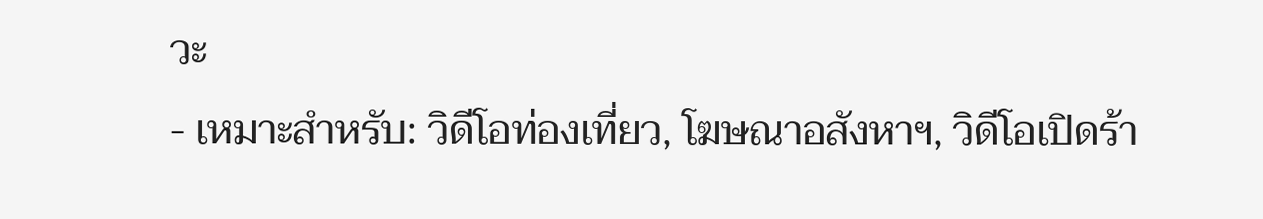วะ
- เหมาะสำหรับ: วิดีโอท่องเที่ยว, โฆษณาอสังหาฯ, วิดีโอเปิดร้า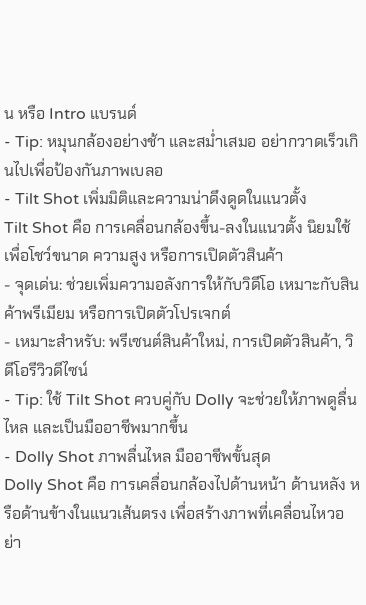น หรือ Intro แบรนด์
- Tip: หมุนกล้องอย่างช้า และสม่ำเสมอ อย่ากวาดเร็วเกินไปเพื่อป้องกันภาพเบลอ
- Tilt Shot เพิ่มมิติและความน่าดึงดูดในแนวตั้ง
Tilt Shot คือ การเคลื่อนกล้องขึ้น-ลงในแนวตั้ง นิยมใช้เพื่อโชว์ขนาด ความสูง หรือการเปิดตัวสินค้า
- จุดเด่น: ช่วยเพิ่มความอลังการให้กับวิดีโอ เหมาะกับสินค้าพรีเมียม หรือการเปิดตัวโปรเจกต์
- เหมาะสำหรับ: พรีเซนต์สินค้าใหม่, การเปิดตัวสินค้า, วิดีโอรีวิวดีไซน์
- Tip: ใช้ Tilt Shot ควบคู่กับ Dolly จะช่วยให้ภาพดูลื่นไหล และเป็นมืออาชีพมากขึ้น
- Dolly Shot ภาพลื่นไหล มืออาชีพขั้นสุด
Dolly Shot คือ การเคลื่อนกล้องไปด้านหน้า ด้านหลัง หรือด้านข้างในแนวเส้นตรง เพื่อสร้างภาพที่เคลื่อนไหวอย่า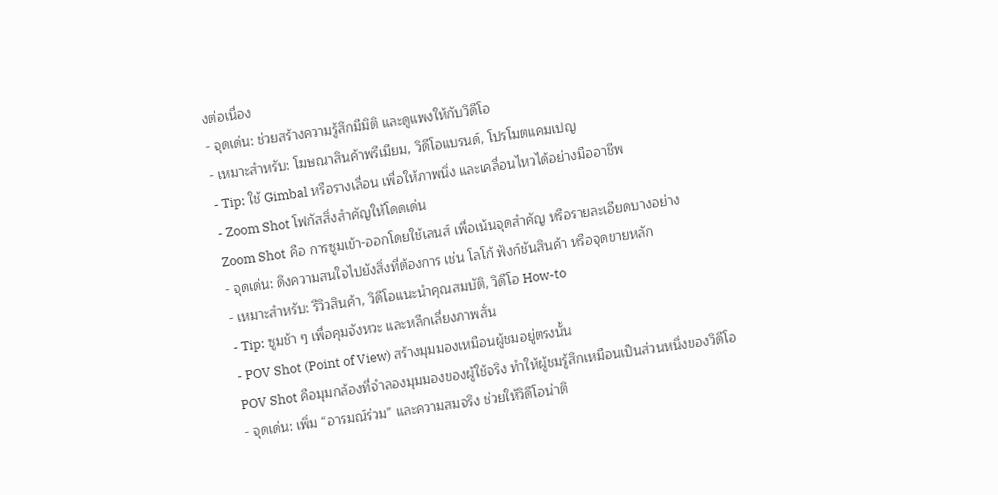งต่อเนื่อง
- จุดเด่น: ช่วยสร้างความรู้สึกมีมิติ และดูแพงให้กับวิดีโอ
- เหมาะสำหรับ: โฆษณาสินค้าพรีเมียม, วิดีโอแบรนด์, โปรโมตแคมเปญ
- Tip: ใช้ Gimbal หรือรางเลื่อน เพื่อให้ภาพนิ่ง และเคลื่อนไหวได้อย่างมืออาชีพ
- Zoom Shot โฟกัสสิ่งสำคัญให้โดดเด่น
Zoom Shot คือ การซูมเข้า-ออกโดยใช้เลนส์ เพื่อเน้นจุดสำคัญ หรือรายละเอียดบางอย่าง
- จุดเด่น: ดึงความสนใจไปยังสิ่งที่ต้องการ เช่น โลโก้ ฟังก์ชันสินค้า หรือจุดขายหลัก
- เหมาะสำหรับ: รีวิวสินค้า, วิดีโอแนะนำคุณสมบัติ, วิดีโอ How-to
- Tip: ซูมช้า ๆ เพื่อคุมจังหวะ และหลีกเลี่ยงภาพสั่น
- POV Shot (Point of View) สร้างมุมมองเหมือนผู้ชมอยู่ตรงนั้น
POV Shot คือมุมกล้องที่จำลองมุมมองของผู้ใช้จริง ทำให้ผู้ชมรู้สึกเหมือนเป็นส่วนหนึ่งของวิดีโอ
- จุดเด่น: เพิ่ม “อารมณ์ร่วม” และความสมจริง ช่วยให้วิดีโอน่าติ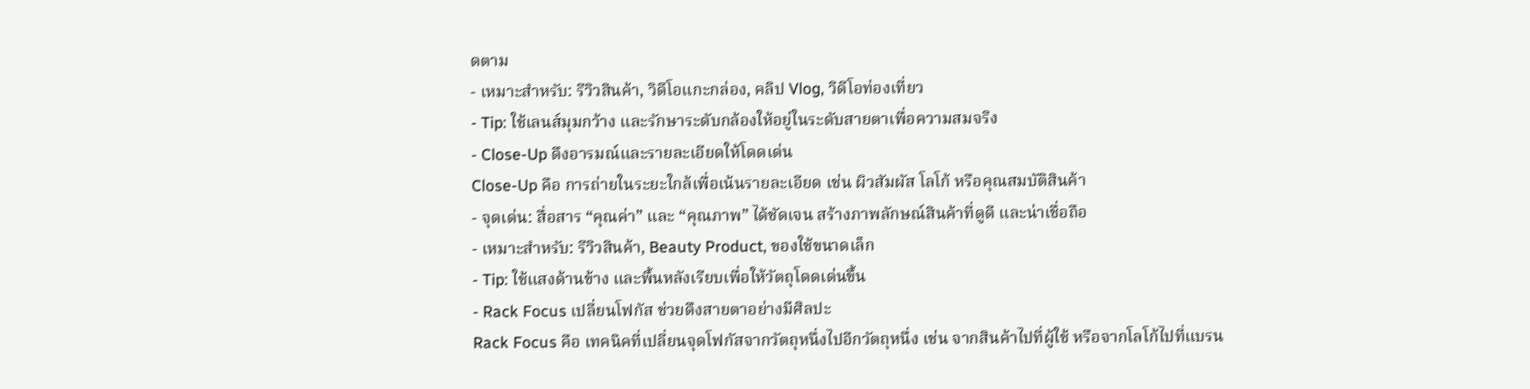ดตาม
- เหมาะสำหรับ: รีวิวสินค้า, วิดีโอแกะกล่อง, คลิป Vlog, วิดีโอท่องเที่ยว
- Tip: ใช้เลนส์มุมกว้าง และรักษาระดับกล้องให้อยู่ในระดับสายตาเพื่อความสมจริง
- Close-Up ดึงอารมณ์และรายละเอียดให้โดดเด่น
Close-Up คือ การถ่ายในระยะใกล้เพื่อเน้นรายละเอียด เช่น ผิวสัมผัส โลโก้ หรือคุณสมบัติสินค้า
- จุดเด่น: สื่อสาร “คุณค่า” และ “คุณภาพ” ได้ชัดเจน สร้างภาพลักษณ์สินค้าที่ดูดี และน่าเชื่อถือ
- เหมาะสำหรับ: รีวิวสินค้า, Beauty Product, ของใช้ขนาดเล็ก
- Tip: ใช้แสงด้านข้าง และพื้นหลังเรียบเพื่อให้วัตถุโดดเด่นขึ้น
- Rack Focus เปลี่ยนโฟกัส ช่วยดึงสายตาอย่างมีศิลปะ
Rack Focus คือ เทคนิคที่เปลี่ยนจุดโฟกัสจากวัตถุหนึ่งไปอีกวัตถุหนึ่ง เช่น จากสินค้าไปที่ผู้ใช้ หรือจากโลโก้ไปที่แบรน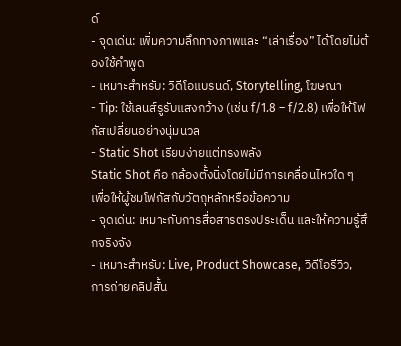ด์
- จุดเด่น: เพิ่มความลึกทางภาพและ “เล่าเรื่อง” ได้โดยไม่ต้องใช้คำพูด
- เหมาะสำหรับ: วิดีโอแบรนด์, Storytelling, โฆษณา
- Tip: ใช้เลนส์รูรับแสงกว้าง (เช่น f/1.8 – f/2.8) เพื่อให้โฟกัสเปลี่ยนอย่างนุ่มนวล
- Static Shot เรียบง่ายแต่ทรงพลัง
Static Shot คือ กล้องตั้งนิ่งโดยไม่มีการเคลื่อนไหวใด ๆ เพื่อให้ผู้ชมโฟกัสกับวัตถุหลักหรือข้อความ
- จุดเด่น: เหมาะกับการสื่อสารตรงประเด็น และให้ความรู้สึกจริงจัง
- เหมาะสำหรับ: Live, Product Showcase, วิดีโอรีวิว, การถ่ายคลิปสั้น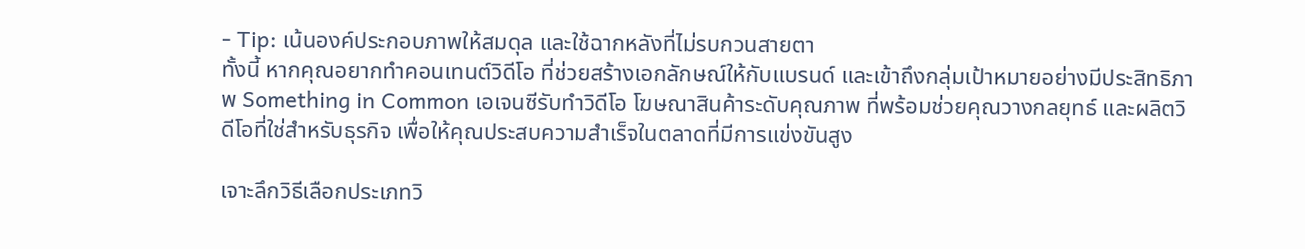- Tip: เน้นองค์ประกอบภาพให้สมดุล และใช้ฉากหลังที่ไม่รบกวนสายตา
ทั้งนี้ หากคุณอยากทำคอนเทนต์วิดีโอ ที่ช่วยสร้างเอกลักษณ์ให้กับแบรนด์ และเข้าถึงกลุ่มเป้าหมายอย่างมีประสิทธิภาพ Something in Common เอเจนซีรับทำวิดีโอ โฆษณาสินค้าระดับคุณภาพ ที่พร้อมช่วยคุณวางกลยุทธ์ และผลิตวิดีโอที่ใช่สำหรับธุรกิจ เพื่อให้คุณประสบความสำเร็จในตลาดที่มีการแข่งขันสูง

เจาะลึกวิธีเลือกประเภทวิ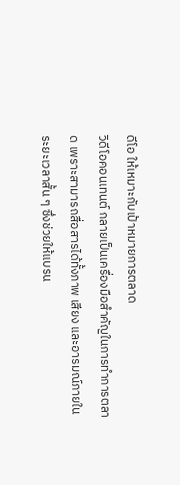ดีโอ ให้เหมาะกับเป้าหมายการตลาด
วิดีโอคอนเทนต์ กลายเป็นเครื่องมือสำคัญในการทำการตลาด เพราะสามารถสื่อสารได้ทั้งภาพ เสียง และอารมณ์ภายในระยะเวลาสั้น ๆ ซึ่งช่วยให้แบรน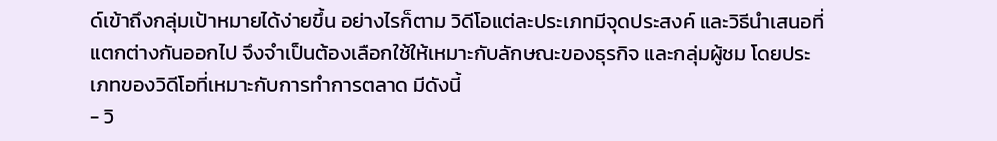ด์เข้าถึงกลุ่มเป้าหมายได้ง่ายขึ้น อย่างไรก็ตาม วิดีโอแต่ละประเภทมีจุดประสงค์ และวิธีนำเสนอที่แตกต่างกันออกไป จึงจำเป็นต้องเลือกใช้ให้เหมาะกับลักษณะของธุรกิจ และกลุ่มผู้ชม โดยประเภทของวิดีโอที่เหมาะกับการทำการตลาด มีดังนี้
- วิ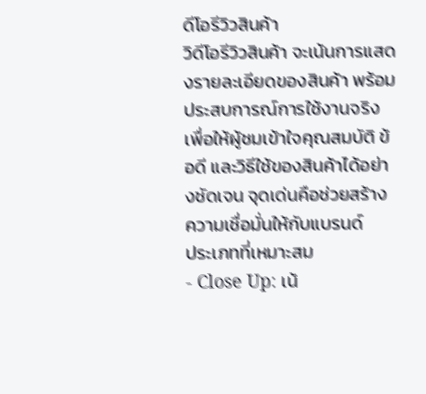ดีโอรีวิวสินค้า
วิดีโอรีวิวสินค้า จะเน้นการแสดงรายละเอียดของสินค้า พร้อมประสบการณ์การใช้งานจริง เพื่อให้ผู้ชมเข้าใจคุณสมบัติ ข้อดี และวิธีใช้ของสินค้าได้อย่างชัดเจน จุดเด่นคือช่วยสร้างความเชื่อมั่นให้กับแบรนด์
ประเภทที่เหมาะสม
- Close Up: เน้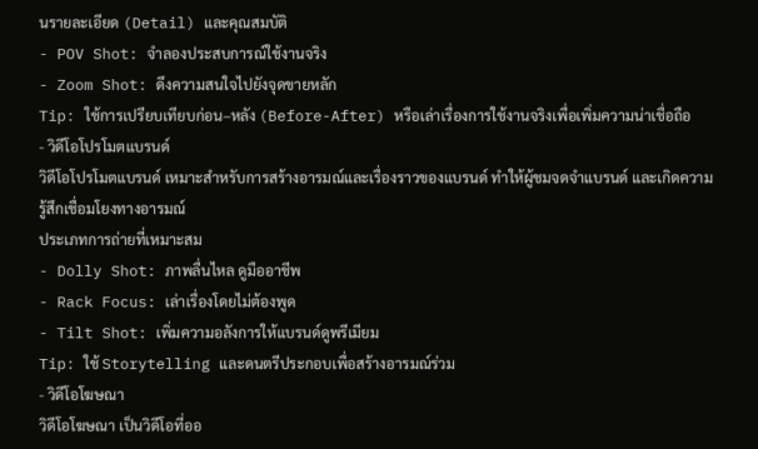นรายละเอียด (Detail) และคุณสมบัติ
- POV Shot: จำลองประสบการณ์ใช้งานจริง
- Zoom Shot: ดึงความสนใจไปยังจุดขายหลัก
Tip: ใช้การเปรียบเทียบก่อน–หลัง (Before-After) หรือเล่าเรื่องการใช้งานจริงเพื่อเพิ่มความน่าเชื่อถือ
- วิดีโอโปรโมตแบรนด์
วิดีโอโปรโมตแบรนด์ เหมาะสำหรับการสร้างอารมณ์และเรื่องราวของแบรนด์ ทำให้ผู้ชมจดจำแบรนด์ และเกิดความรู้สึกเชื่อมโยงทางอารมณ์
ประเภทการถ่ายที่เหมาะสม
- Dolly Shot: ภาพลื่นไหล ดูมืออาชีพ
- Rack Focus: เล่าเรื่องโดยไม่ต้องพูด
- Tilt Shot: เพิ่มความอลังการให้แบรนด์ดูพรีเมียม
Tip: ใช้ Storytelling และดนตรีประกอบเพื่อสร้างอารมณ์ร่วม
- วิดีโอโฆษณา
วิดีโอโฆษณา เป็นวิดีโอที่ออ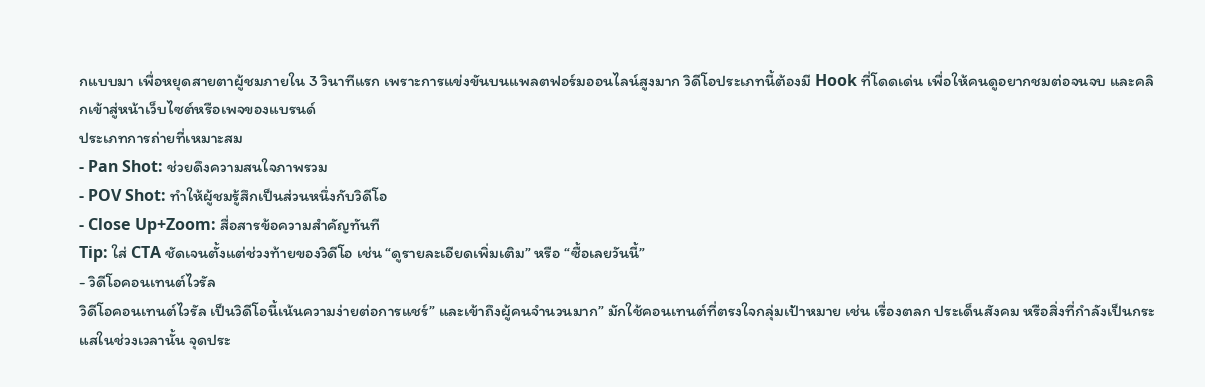กแบบมา เพื่อหยุดสายตาผู้ชมภายใน 3 วินาทีแรก เพราะการแข่งขันบนแพลตฟอร์มออนไลน์สูงมาก วิดีโอประเภทนี้ต้องมี Hook ที่โดดเด่น เพื่อให้คนดูอยากชมต่อจนจบ และคลิกเข้าสู่หน้าเว็บไซต์หรือเพจของแบรนด์
ประเภทการถ่ายที่เหมาะสม
- Pan Shot: ช่วยดึงความสนใจภาพรวม
- POV Shot: ทำให้ผู้ชมรู้สึกเป็นส่วนหนึ่งกับวิดีโอ
- Close Up+Zoom: สื่อสารข้อความสำคัญทันที
Tip: ใส่ CTA ชัดเจนตั้งแต่ช่วงท้ายของวิดีโอ เช่น “ดูรายละเอียดเพิ่มเติม” หรือ “ซื้อเลยวันนี้”
- วิดีโอคอนเทนต์ไวรัล
วิดีโอคอนเทนต์ไวรัล เป็นวิดีโอนี้เน้นความง่ายต่อการแชร์” และเข้าถึงผู้คนจำนวนมาก” มักใช้คอนเทนต์ที่ตรงใจกลุ่มเป้าหมาย เช่น เรื่องตลก ประเด็นสังคม หรือสิ่งที่กำลังเป็นกระแสในช่วงเวลานั้น จุดประ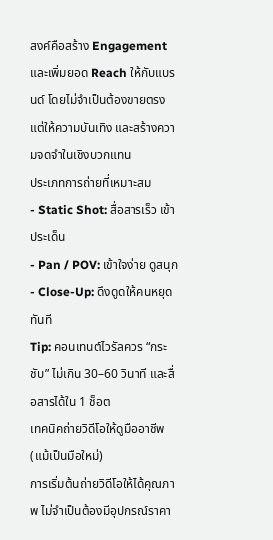สงค์คือสร้าง Engagement และเพิ่มยอด Reach ให้กับแบรนด์ โดยไม่จำเป็นต้องขายตรง แต่ให้ความบันเทิง และสร้างความจดจำในเชิงบวกแทน
ประเภทการถ่ายที่เหมาะสม
- Static Shot: สื่อสารเร็ว เข้าประเด็น
- Pan / POV: เข้าใจง่าย ดูสนุก
- Close-Up: ดึงดูดให้คนหยุดทันที
Tip: คอนเทนต์ไวรัลควร “กระชับ” ไม่เกิน 30–60 วินาที และสื่อสารได้ใน 1 ช็อต
เทคนิคถ่ายวิดีโอให้ดูมืออาชีพ (แม้เป็นมือใหม่)
การเริ่มต้นถ่ายวิดีโอให้ได้คุณภาพ ไม่จำเป็นต้องมีอุปกรณ์ราคา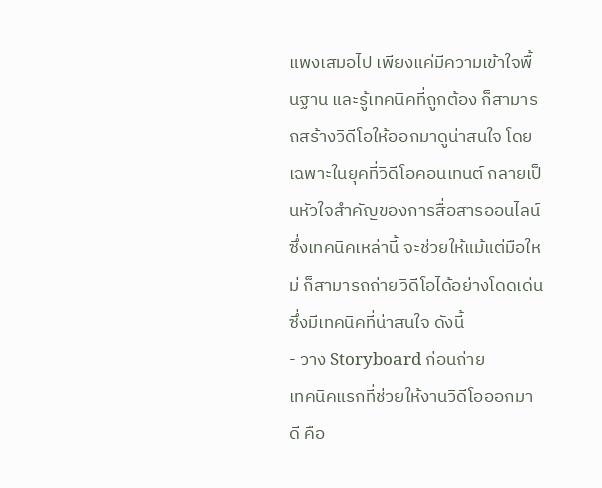แพงเสมอไป เพียงแค่มีความเข้าใจพื้นฐาน และรู้เทคนิคที่ถูกต้อง ก็สามารถสร้างวิดีโอให้ออกมาดูน่าสนใจ โดยเฉพาะในยุคที่วิดีโอคอนเทนต์ กลายเป็นหัวใจสำคัญของการสื่อสารออนไลน์ ซึ่งเทคนิคเหล่านี้ จะช่วยให้แม้แต่มือใหม่ ก็สามารถถ่ายวิดีโอได้อย่างโดดเด่น ซึ่งมีเทคนิคที่น่าสนใจ ดังนี้
- วาง Storyboard ก่อนถ่าย
เทคนิคแรกที่ช่วยให้งานวิดีโอออกมาดี คือ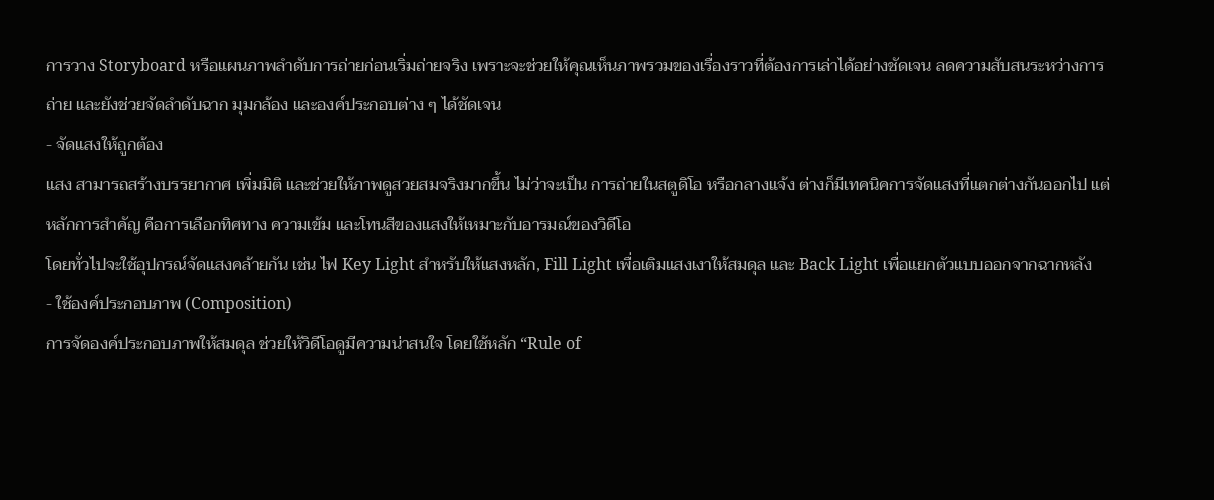การวาง Storyboard หรือแผนภาพลำดับการถ่ายก่อนเริ่มถ่ายจริง เพราะจะช่วยให้คุณเห็นภาพรวมของเรื่องราวที่ต้องการเล่าได้อย่างชัดเจน ลดความสับสนระหว่างการถ่าย และยังช่วยจัดลำดับฉาก มุมกล้อง และองค์ประกอบต่าง ๆ ได้ชัดเจน
- จัดแสงให้ถูกต้อง
แสง สามารถสร้างบรรยากาศ เพิ่มมิติ และช่วยให้ภาพดูสวยสมจริงมากขึ้น ไม่ว่าจะเป็น การถ่ายในสตูดิโอ หรือกลางแจ้ง ต่างก็มีเทคนิคการจัดแสงที่แตกต่างกันออกไป แต่หลักการสำคัญ คือการเลือกทิศทาง ความเข้ม และโทนสีของแสงให้เหมาะกับอารมณ์ของวิดีโอ
โดยทั่วไปจะใช้อุปกรณ์จัดแสงคล้ายกัน เช่น ไฟ Key Light สำหรับให้แสงหลัก, Fill Light เพื่อเติมแสงเงาให้สมดุล และ Back Light เพื่อแยกตัวแบบออกจากฉากหลัง
- ใช้องค์ประกอบภาพ (Composition)
การจัดองค์ประกอบภาพให้สมดุล ช่วยให้วิดีโอดูมีความน่าสนใจ โดยใช้หลัก “Rule of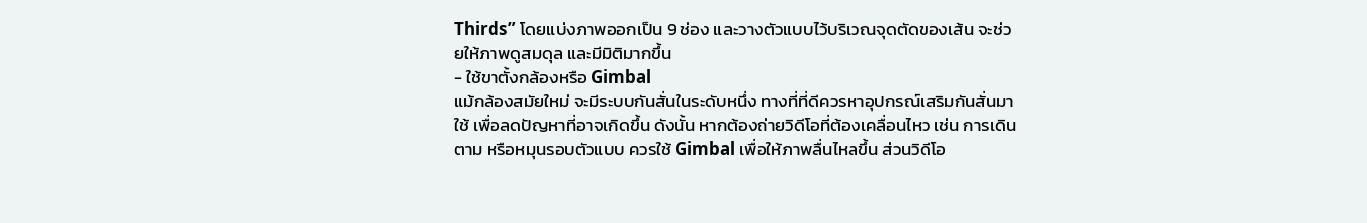Thirds” โดยแบ่งภาพออกเป็น 9 ช่อง และวางตัวแบบไว้บริเวณจุดตัดของเส้น จะช่วยให้ภาพดูสมดุล และมีมิติมากขึ้น
- ใช้ขาตั้งกล้องหรือ Gimbal
แม้กล้องสมัยใหม่ จะมีระบบกันสั่นในระดับหนึ่ง ทางที่ที่ดีควรหาอุปกรณ์เสริมกันสั่นมาใช้ เพื่อลดปัญหาที่อาจเกิดขึ้น ดังนั้น หากต้องถ่ายวิดีโอที่ต้องเคลื่อนไหว เช่น การเดินตาม หรือหมุนรอบตัวแบบ ควรใช้ Gimbal เพื่อให้ภาพลื่นไหลขึ้น ส่วนวิดีโอ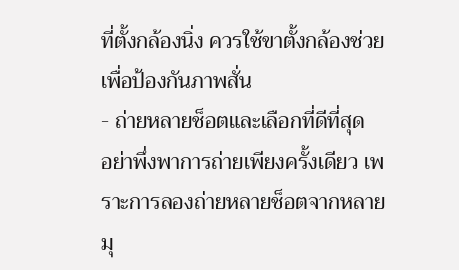ที่ตั้งกล้องนิ่ง ควรใช้ขาตั้งกล้องช่วย เพื่อป้องกันภาพสั่น
- ถ่ายหลายช็อตและเลือกที่ดีที่สุด
อย่าพึ่งพาการถ่ายเพียงครั้งเดียว เพราะการลองถ่ายหลายช็อตจากหลายมุ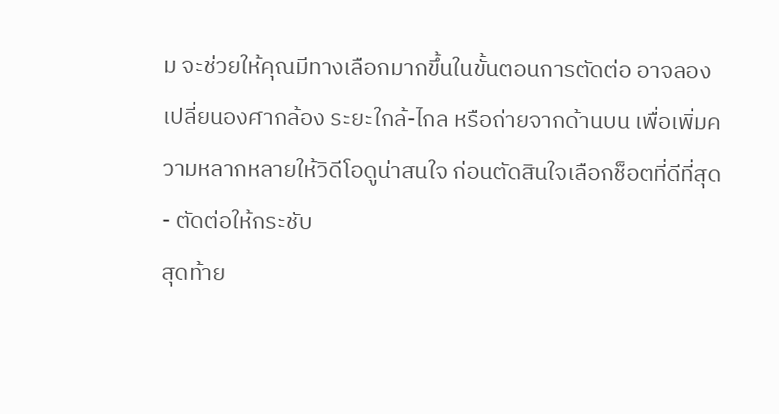ม จะช่วยให้คุณมีทางเลือกมากขึ้นในขั้นตอนการตัดต่อ อาจลองเปลี่ยนองศากล้อง ระยะใกล้-ไกล หรือถ่ายจากด้านบน เพื่อเพิ่มความหลากหลายให้วิดีโอดูน่าสนใจ ก่อนตัดสินใจเลือกช็อตที่ดีที่สุด
- ตัดต่อให้กระชับ
สุดท้าย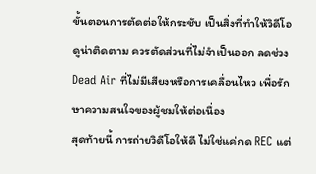ขั้นตอนการตัดต่อให้กระชับ เป็นสิ่งที่ทำให้วิดีโอดูน่าติดตาม ควรตัดส่วนที่ไม่จำเป็นออก ลดช่วง Dead Air ที่ไม่มีเสียงหรือการเคลื่อนไหว เพื่อรักษาความสนใจของผู้ชมให้ต่อเนื่อง
สุดท้ายนี้ การถ่ายวิดีโอให้ดี ไม่ใช่แค่กด REC แต่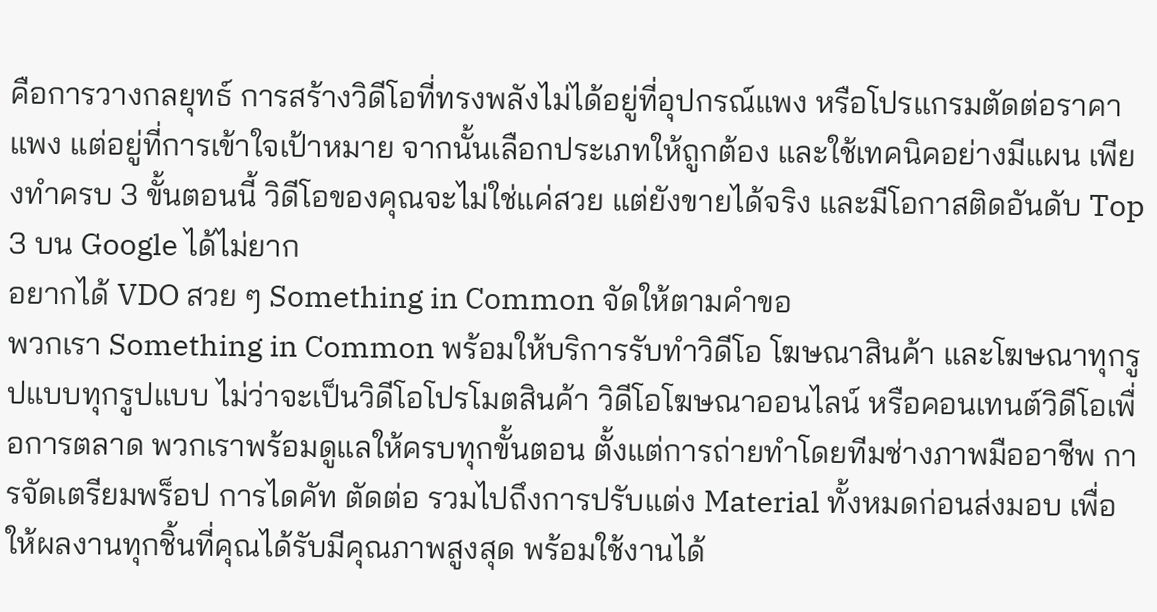คือการวางกลยุทธ์ การสร้างวิดีโอที่ทรงพลังไม่ได้อยู่ที่อุปกรณ์แพง หรือโปรแกรมตัดต่อราคาแพง แต่อยู่ที่การเข้าใจเป้าหมาย จากนั้นเลือกประเภทให้ถูกต้อง และใช้เทคนิคอย่างมีแผน เพียงทำครบ 3 ขั้นตอนนี้ วิดีโอของคุณจะไม่ใช่แค่สวย แต่ยังขายได้จริง และมีโอกาสติดอันดับ Top 3 บน Google ได้ไม่ยาก
อยากได้ VDO สวย ๆ Something in Common จัดให้ตามคำขอ
พวกเรา Something in Common พร้อมให้บริการรับทำวิดีโอ โฆษณาสินค้า และโฆษณาทุกรูปแบบทุกรูปแบบ ไม่ว่าจะเป็นวิดีโอโปรโมตสินค้า วิดีโอโฆษณาออนไลน์ หรือคอนเทนต์วิดีโอเพื่อการตลาด พวกเราพร้อมดูแลให้ครบทุกขั้นตอน ตั้งแต่การถ่ายทำโดยทีมช่างภาพมืออาชีพ การจัดเตรียมพร็อป การไดคัท ตัดต่อ รวมไปถึงการปรับแต่ง Material ทั้งหมดก่อนส่งมอบ เพื่อให้ผลงานทุกชิ้นที่คุณได้รับมีคุณภาพสูงสุด พร้อมใช้งานได้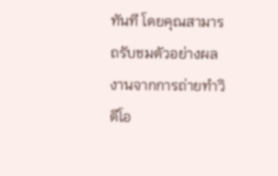ทันที โดยคุณสามารถรับชมตัวอย่างผลงานจากการถ่ายทำวิดีโอ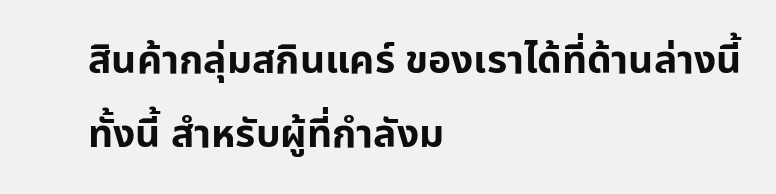สินค้ากลุ่มสกินแคร์ ของเราได้ที่ด้านล่างนี้
ทั้งนี้ สำหรับผู้ที่กำลังม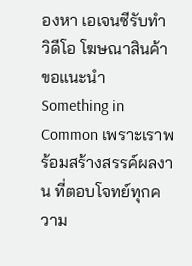องหา เอเจนซีรับทำวิดีโอ โฆษณาสินค้า ขอแนะนำ Something in Common เพราะเราพร้อมสร้างสรรค์ผลงาน ที่ตอบโจทย์ทุกความ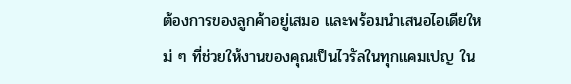ต้องการของลูกค้าอยู่เสมอ และพร้อมนำเสนอไอเดียใหม่ ๆ ที่ช่วยให้งานของคุณเป็นไวรัลในทุกแคมเปญ ใน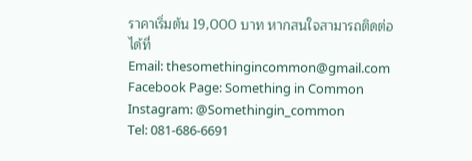ราคาเริ่มต้น 19,000 บาท หากสนใจสามารถติดต่อได้ที่
Email: thesomethingincommon@gmail.com
Facebook Page: Something in Common
Instagram: @Somethingin_common
Tel: 081-686-6691